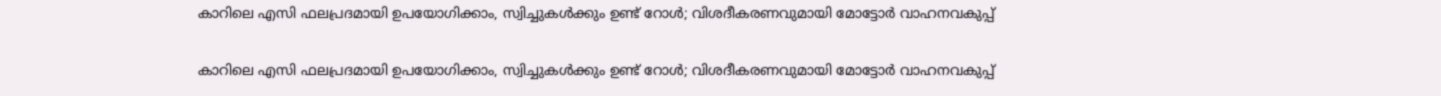കാറിലെ എസി ഫലപ്രദമായി ഉപയോഗിക്കാം, സ്വിച്ചുകള്‍ക്കും ഉണ്ട് റോള്‍; വിശദീകരണവുമായി മോട്ടോര്‍ വാഹനവകുപ്പ്

കാറിലെ എസി ഫലപ്രദമായി ഉപയോഗിക്കാം, സ്വിച്ചുകള്‍ക്കും ഉണ്ട് റോള്‍; വിശദീകരണവുമായി മോട്ടോര്‍ വാഹനവകുപ്പ്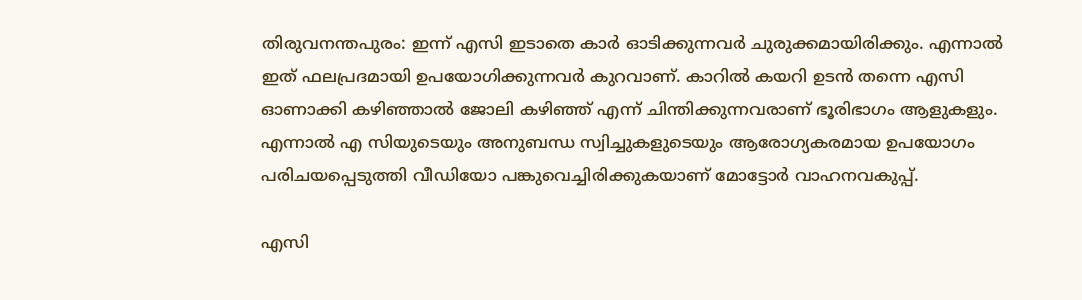തിരുവനന്തപുരം: ഇന്ന് എസി ഇടാതെ കാര്‍ ഓടിക്കുന്നവര്‍ ചുരുക്കമായിരിക്കും. എന്നാല്‍ ഇത് ഫലപ്രദമായി ഉപയോഗിക്കുന്നവര്‍ കുറവാണ്. കാറില്‍ കയറി ഉടന്‍ തന്നെ എസി ഓണാക്കി കഴിഞ്ഞാല്‍ ജോലി കഴിഞ്ഞ് എന്ന് ചിന്തിക്കുന്നവരാണ് ഭൂരിഭാഗം ആളുകളും. എന്നാല്‍ എ സിയുടെയും അനുബന്ധ സ്വിച്ചുകളുടെയും ആരോഗ്യകരമായ ഉപയോഗം പരിചയപ്പെടുത്തി വീഡിയോ പങ്കുവെച്ചിരിക്കുകയാണ് മോട്ടോര്‍ വാഹനവകുപ്പ്.

എസി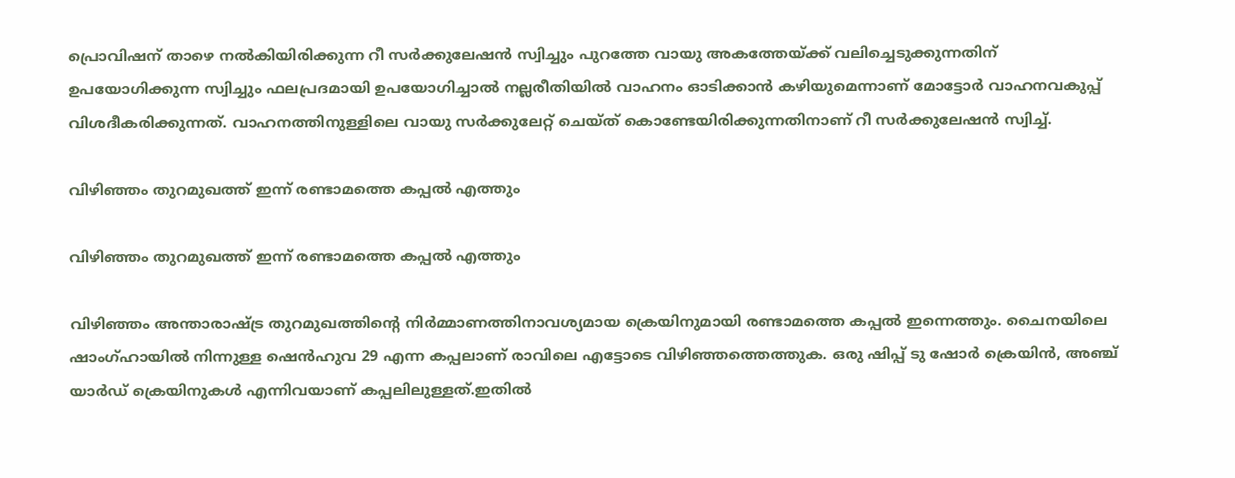പ്രൊവിഷന് താഴെ നല്‍കിയിരിക്കുന്ന റീ സര്‍ക്കുലേഷന്‍ സ്വിച്ചും പുറത്തേ വായു അകത്തേയ്ക്ക് വലിച്ചെടുക്കുന്നതിന് ഉപയോഗിക്കുന്ന സ്വിച്ചും ഫലപ്രദമായി ഉപയോഗിച്ചാല്‍ നല്ലരീതിയില്‍ വാഹനം ഓടിക്കാന്‍ കഴിയുമെന്നാണ് മോട്ടോര്‍ വാഹനവകുപ്പ് വിശദീകരിക്കുന്നത്. വാഹനത്തിനുള്ളിലെ വായു സര്‍ക്കുലേറ്റ് ചെയ്ത് കൊണ്ടേയിരിക്കുന്നതിനാണ് റീ സര്‍ക്കുലേഷന്‍ സ്വിച്ച്.

വിഴിഞ്ഞം തുറമുഖത്ത് ഇന്ന് രണ്ടാമത്തെ കപ്പൽ എത്തും

വിഴിഞ്ഞം തുറമുഖത്ത് ഇന്ന് രണ്ടാമത്തെ കപ്പൽ എത്തും

വിഴിഞ്ഞം അന്താരാഷ്ട്ര തുറമുഖത്തിന്റെ നിർമ്മാണത്തിനാവശ്യമായ ക്രെയിനുമായി രണ്ടാമത്തെ കപ്പൽ ഇന്നെത്തും. ചൈനയിലെ ഷാംഗ്ഹായിൽ നിന്നുള്ള ഷെൻഹുവ 29 എന്ന കപ്പലാണ് രാവിലെ എട്ടോടെ വിഴിഞ്ഞത്തെത്തുക. ഒരു ഷിപ്പ് ടു ഷോർ ക്രെയിൻ, അഞ്ച് യാർഡ് ക്രെയിനുകൾ എന്നിവയാണ് കപ്പലിലുള്ളത്.ഇതിൽ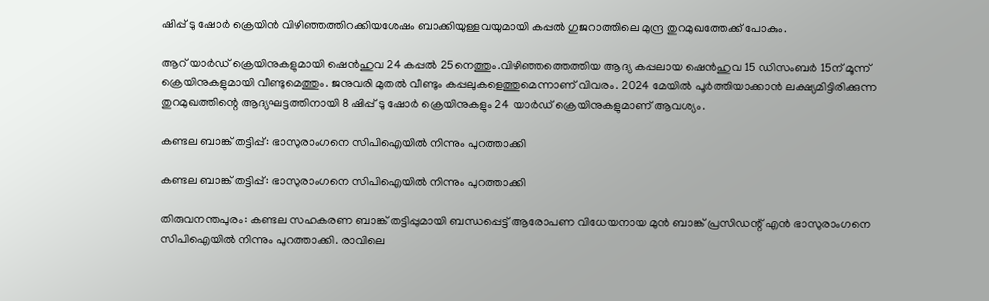ഷിപ്പ് ടു ഷോർ ക്രെയിൻ വിഴിഞ്ഞത്തിറക്കിയശേഷം ബാക്കിയുള്ളവയുമായി കപ്പൽ ഗുജറാത്തിലെ മുന്ദ്ര തുറമുഖത്തേക്ക് പോകും.

ആറ് യാർഡ് ക്രെയിനുകളുമായി ഷെൻഹുവ 24 കപ്പൽ 25നെത്തും.വിഴിഞ്ഞത്തെത്തിയ ആദ്യ കപ്പലായ ഷെൻഹുവ 15 ഡിസംബർ 15ന് മൂന്ന് ക്രെയിനുകളുമായി വീണ്ടുമെത്തും. ജനുവരി മുതൽ വീണ്ടും കപ്പലുകളെത്തുമെന്നാണ് വിവരം. 2024 മേയിൽ പൂർത്തിയാക്കാൻ ലക്ഷ്യമിട്ടിരിക്കുന്ന തുറമുഖത്തിന്റെ ആദ്യഘട്ടത്തിനായി 8 ഷിപ്പ് ടു ഷോർ ക്രെയിനുകളും 24 യാർഡ് ക്രെയിനുകളുമാണ് ആവശ്യം.

കണ്ടല ബാങ്ക് തട്ടിപ്പ്: ഭാസുരാംഗനെ സിപിഐയില്‍ നിന്നും പുറത്താക്കി

കണ്ടല ബാങ്ക് തട്ടിപ്പ്: ഭാസുരാംഗനെ സിപിഐയില്‍ നിന്നും പുറത്താക്കി

തിരുവനന്തപുരം: കണ്ടല സഹകരണ ബാങ്ക് തട്ടിപ്പുമായി ബന്ധപ്പെട്ട് ആരോപണ വിധേയനായ മുന്‍ ബാങ്ക് പ്രസിഡന്റ് എന്‍ ഭാസുരാംഗനെ സിപിഐയില്‍ നിന്നും പുറത്താക്കി. രാവിലെ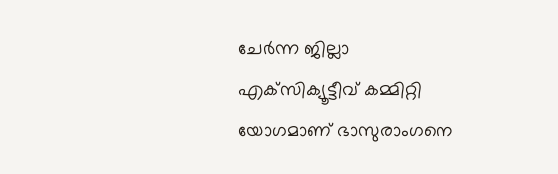ചേര്‍ന്ന ജില്ലാ എക്‌സിക്യൂട്ടീവ് കമ്മിറ്റി യോഗമാണ് ഭാസുരാംഗനെ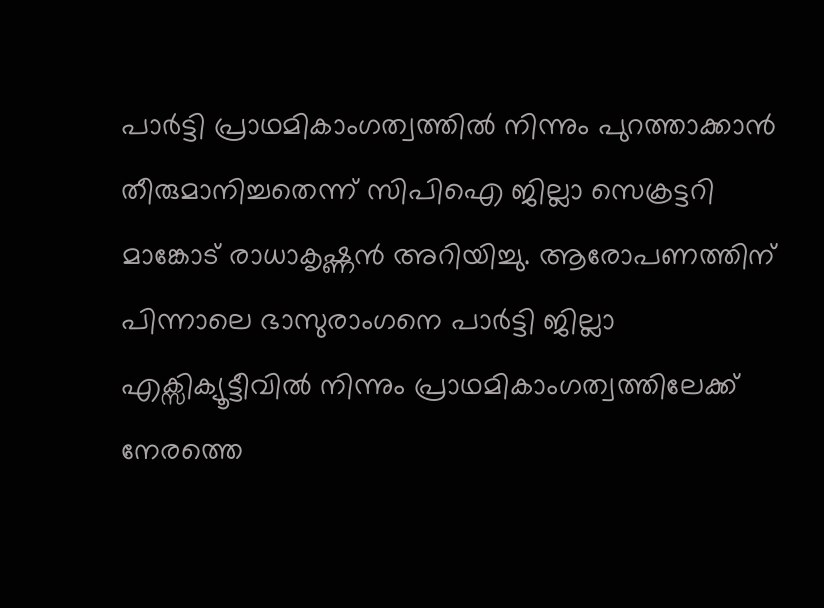പാര്‍ട്ടി പ്രാഥമികാംഗത്വത്തില്‍ നിന്നും പുറത്താക്കാന്‍ തീരുമാനിച്ചതെന്ന് സിപിഐ ജില്ലാ സെക്രട്ടറി മാങ്കോട് രാധാകൃഷ്ണന്‍ അറിയിച്ചു. ആരോപണത്തിന് പിന്നാലെ ഭാസുരാംഗനെ പാര്‍ട്ടി ജില്ലാ എക്സിക്യൂട്ടീവില്‍ നിന്നും പ്രാഥമികാംഗത്വത്തിലേക്ക് നേരത്തെ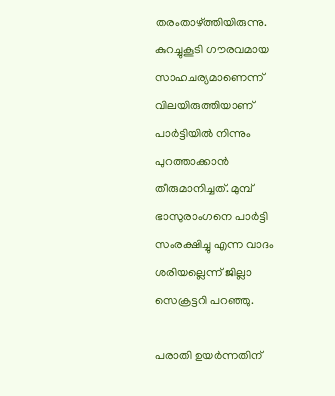തരംതാഴ്ത്തിയിരുന്നു. കുറച്ചുകൂടി ഗൗരവമായ സാഹചര്യമാണെന്ന് വിലയിരുത്തിയാണ് പാര്‍ട്ടിയില്‍ നിന്നും പുറത്താക്കാന്‍ തീരുമാനിച്ചത്. മുമ്പ് ഭാസുരാംഗനെ പാര്‍ട്ടി സംരക്ഷിച്ചു എന്ന വാദം ശരിയല്ലെന്ന് ജില്ലാ സെക്രട്ടറി പറഞ്ഞു.

പരാതി ഉയര്‍ന്നതിന്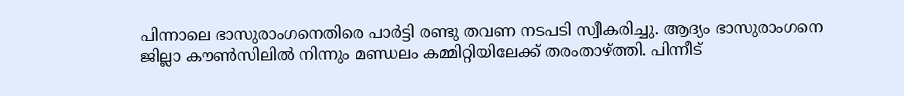പിന്നാലെ ഭാസുരാംഗനെതിരെ പാര്‍ട്ടി രണ്ടു തവണ നടപടി സ്വീകരിച്ചു. ആദ്യം ഭാസുരാംഗനെ ജില്ലാ കൗണ്‍സിലില്‍ നിന്നും മണ്ഡലം കമ്മിറ്റിയിലേക്ക് തരംതാഴ്ത്തി. പിന്നീട്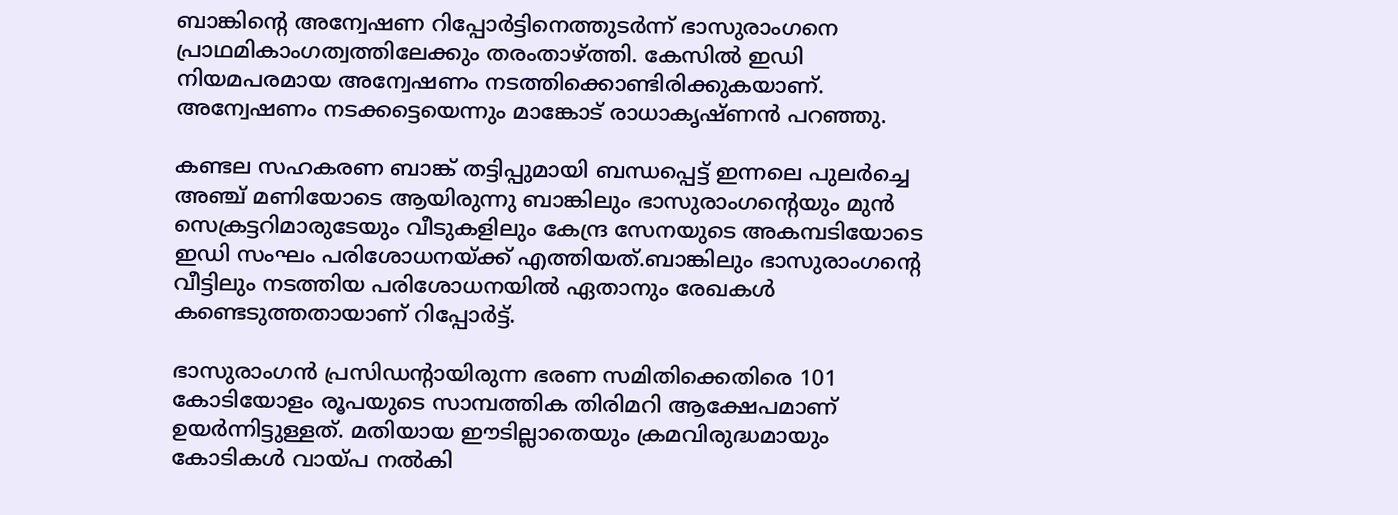ബാങ്കിന്റെ അന്വേഷണ റിപ്പോര്‍ട്ടിനെത്തുടര്‍ന്ന് ഭാസുരാംഗനെ പ്രാഥമികാംഗത്വത്തിലേക്കും തരംതാഴ്ത്തി. കേസില്‍ ഇഡി നിയമപരമായ അന്വേഷണം നടത്തിക്കൊണ്ടിരിക്കുകയാണ്. അന്വേഷണം നടക്കട്ടെയെന്നും മാങ്കോട് രാധാകൃഷ്ണന്‍ പറഞ്ഞു.

കണ്ടല സഹകരണ ബാങ്ക് തട്ടിപ്പുമായി ബന്ധപ്പെട്ട് ഇന്നലെ പുലര്‍ച്ചെ അഞ്ച് മണിയോടെ ആയിരുന്നു ബാങ്കിലും ഭാസുരാംഗന്റെയും മുന്‍ സെക്രട്ടറിമാരുടേയും വീടുകളിലും കേന്ദ്ര സേനയുടെ അകമ്പടിയോടെ ഇഡി സംഘം പരിശോധനയ്ക്ക് എത്തിയത്.ബാങ്കിലും ഭാസുരാംഗന്റെ വീട്ടിലും നടത്തിയ പരിശോധനയില്‍ ഏതാനും രേഖകള്‍ കണ്ടെടുത്തതായാണ് റിപ്പോര്‍ട്ട്.

ഭാസുരാംഗന്‍ പ്രസിഡന്റായിരുന്ന ഭരണ സമിതിക്കെതിരെ 101 കോടിയോളം രൂപയുടെ സാമ്പത്തിക തിരിമറി ആക്ഷേപമാണ് ഉയര്‍ന്നിട്ടുള്ളത്. മതിയായ ഈടില്ലാതെയും ക്രമവിരുദ്ധമായും കോടികള്‍ വായ്പ നല്‍കി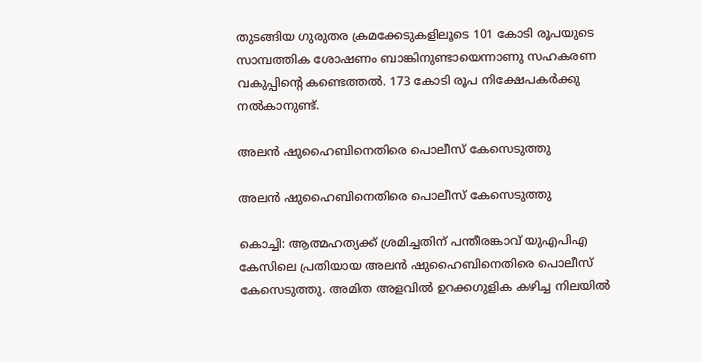തുടങ്ങിയ ഗുരുതര ക്രമക്കേടുകളിലൂടെ 101 കോടി രൂപയുടെ സാമ്പത്തിക ശോഷണം ബാങ്കിനുണ്ടായെന്നാണു സഹകരണ വകുപ്പിന്റെ കണ്ടെത്തല്‍. 173 കോടി രൂപ നിക്ഷേപകര്‍ക്കു നല്‍കാനുണ്ട്.

അലന്‍ ഷുഹൈബിനെതിരെ പൊലീസ് കേസെടുത്തു

അലന്‍ ഷുഹൈബിനെതിരെ പൊലീസ് കേസെടുത്തു

കൊച്ചി: ആത്മഹത്യക്ക് ശ്രമിച്ചതിന് പന്തീരങ്കാവ് യുഎപിഎ കേസിലെ പ്രതിയായ അലന്‍ ഷുഹൈബിനെതിരെ പൊലീസ് കേസെടുത്തു. അമിത അളവില്‍ ഉറക്കഗുളിക കഴിച്ച നിലയില്‍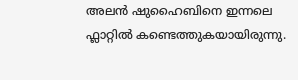അലന്‍ ഷുഹൈബിനെ ഇന്നലെ ഫ്ലാറ്റില്‍ കണ്ടെത്തുകയായിരുന്നു.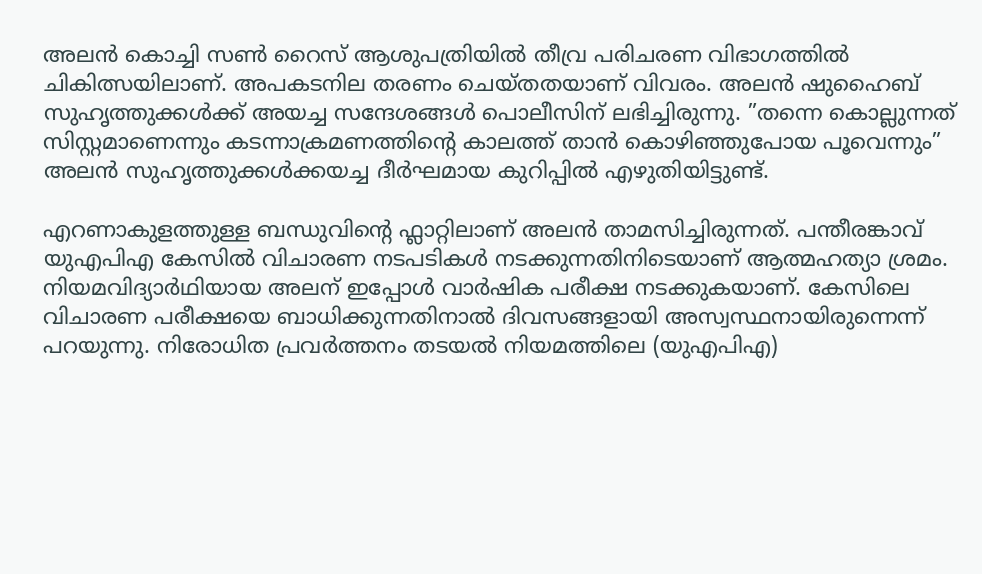അലന്‍ കൊച്ചി സണ്‍ റൈസ് ആശുപത്രിയില്‍ തീവ്ര പരിചരണ വിഭാഗത്തില്‍ ചികിത്സയിലാണ്. അപകടനില തരണം ചെയ്തതയാണ് വിവരം. അലന്‍ ഷുഹൈബ് സുഹൃത്തുക്കള്‍ക്ക് അയച്ച സന്ദേശങ്ങള്‍ പൊലീസിന് ലഭിച്ചിരുന്നു. ”തന്നെ കൊല്ലുന്നത് സിസ്റ്റമാണെന്നും കടന്നാക്രമണത്തിന്റെ കാലത്ത് താന്‍ കൊഴിഞ്ഞുപോയ പൂവെന്നും” അലന്‍ സുഹൃത്തുക്കള്‍ക്കയച്ച ദീര്‍ഘമായ കുറിപ്പില്‍ എഴുതിയിട്ടുണ്ട്.

എറണാകുളത്തുള്ള ബന്ധുവിന്റെ ഫ്ലാറ്റിലാണ് അലന്‍ താമസിച്ചിരുന്നത്. പന്തീരങ്കാവ് യുഎപിഎ കേസില്‍ വിചാരണ നടപടികള്‍ നടക്കുന്നതിനിടെയാണ് ആത്മഹത്യാ ശ്രമം. നിയമവിദ്യാര്‍ഥിയായ അലന് ഇപ്പോള്‍ വാര്‍ഷിക പരീക്ഷ നടക്കുകയാണ്. കേസിലെ വിചാരണ പരീക്ഷയെ ബാധിക്കുന്നതിനാല്‍ ദിവസങ്ങളായി അസ്വസ്ഥനായിരുന്നെന്ന് പറയുന്നു. നിരോധിത പ്രവര്‍ത്തനം തടയല്‍ നിയമത്തിലെ (യുഎപിഎ)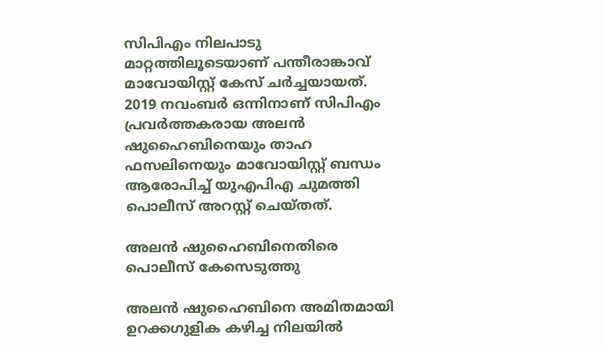സിപിഎം നിലപാടു മാറ്റത്തിലൂടെയാണ് പന്തീരാങ്കാവ് മാവോയിസ്റ്റ് കേസ് ചര്‍ച്ചയായത്. 2019 നവംബര്‍ ഒന്നിനാണ് സിപിഎം പ്രവര്‍ത്തകരായ അലന്‍ ഷുഹൈബിനെയും താഹ ഫസലിനെയും മാവോയിസ്റ്റ് ബന്ധം ആരോപിച്ച് യുഎപിഎ ചുമത്തി പൊലീസ് അറസ്റ്റ് ചെയ്തത്.

അലന്‍ ഷുഹൈബിനെതിരെ പൊലീസ് കേസെടുത്തു

അലൻ ഷുഹൈബിനെ അമിതമായി ഉറക്കഗുളിക കഴിച്ച നിലയിൽ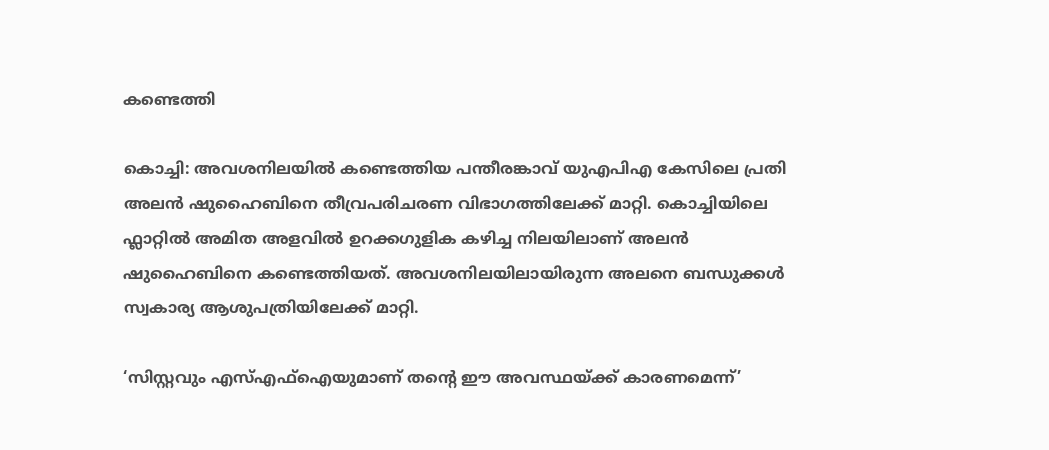കണ്ടെത്തി

കൊച്ചി: അവശനിലയിൽ കണ്ടെത്തിയ പന്തീരങ്കാവ് യുഎപിഎ കേസിലെ പ്രതി അലൻ ഷുഹൈബിനെ തീവ്രപരിചരണ വിഭാഗത്തിലേക്ക് മാറ്റി. കൊച്ചിയിലെ ഫ്ലാറ്റിൽ അമിത അളവിൽ ഉറക്കഗുളിക കഴിച്ച നിലയിലാണ് അലൻ ഷുഹൈബിനെ കണ്ടെത്തിയത്. അവശനിലയിലായിരുന്ന അലനെ ബന്ധുക്കൾ സ്വകാര്യ ആശുപത്രിയിലേക്ക് മാറ്റി.

‘സിസ്റ്റവും എസ്എഫ്ഐയുമാണ് തന്‍റെ ഈ അവസ്ഥയ്ക്ക് കാരണമെന്ന്’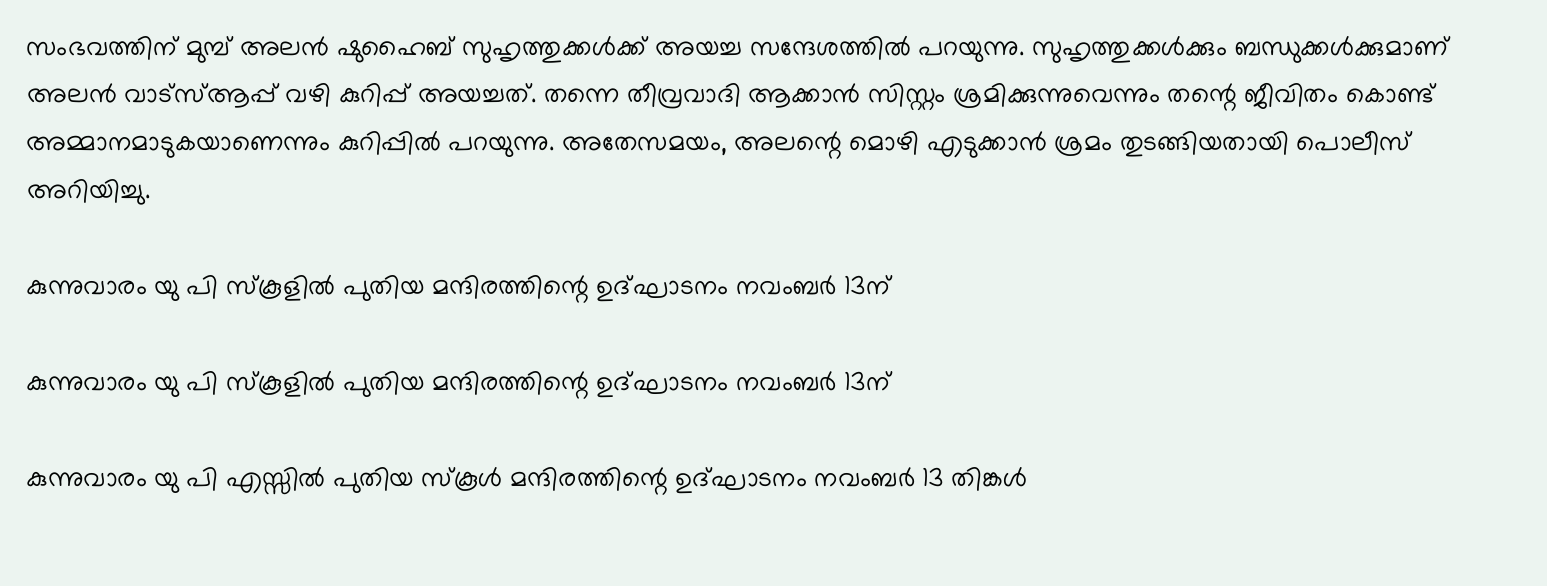സംഭവത്തിന് മുമ്പ് അലൻ ഷുഹൈബ് സുഹൃത്തുക്കൾക്ക് അയച്ച സന്ദേശത്തിൽ പറയുന്നു. സുഹൃത്തുക്കൾക്കും ബന്ധുക്കൾക്കുമാണ് അലൻ വാട്സ്ആപ്പ് വഴി കുറിപ്പ് അയച്ചത്. തന്നെ തീവ്രവാദി ആക്കാൻ സിസ്റ്റം ശ്രമിക്കുന്നുവെന്നും തന്റെ ജീവിതം കൊണ്ട് അമ്മാനമാടുകയാണെന്നും കുറിപ്പില്‍ പറയുന്നു. അതേസമയം, അലന്റെ മൊഴി എടുക്കാൻ ശ്രമം തുടങ്ങിയതായി പൊലീസ് അറിയിച്ചു.

കുന്നുവാരം യു പി സ്കൂളിൽ പുതിയ മന്ദിരത്തിന്റെ ഉദ്ഘാടനം നവംബർ 13ന്

കുന്നുവാരം യു പി സ്കൂളിൽ പുതിയ മന്ദിരത്തിന്റെ ഉദ്ഘാടനം നവംബർ 13ന്

കുന്നുവാരം യു പി എസ്സിൽ പുതിയ സ്കൂൾ മന്ദിരത്തിന്റെ ഉദ്ഘാടനം നവംബർ 13 തിങ്കൾ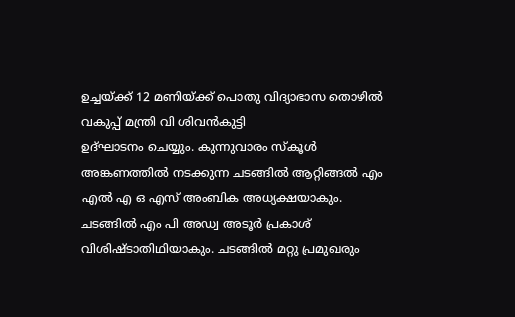ഉച്ചയ്ക്ക് 12 മണിയ്ക്ക് പൊതു വിദ്യാഭാസ തൊഴിൽ വകുപ്പ് മന്ത്രി വി ശിവൻകുട്ടി
ഉദ്ഘാടനം ചെയ്യും. കുന്നുവാരം സ്കൂൾ അങ്കണത്തിൽ നടക്കുന്ന ചടങ്ങിൽ ആറ്റിങ്ങൽ എം എൽ എ ഒ എസ് അംബിക അധ്യക്ഷയാകും. ചടങ്ങിൽ എം പി അഡ്വ അടൂർ പ്രകാശ് വിശിഷ്ടാതിഥിയാകും. ചടങ്ങിൽ മറ്റു പ്രമുഖരും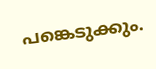പങ്കെടുക്കും.